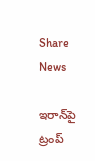Share News

ఇరాన్‌పై ట్రంప్‌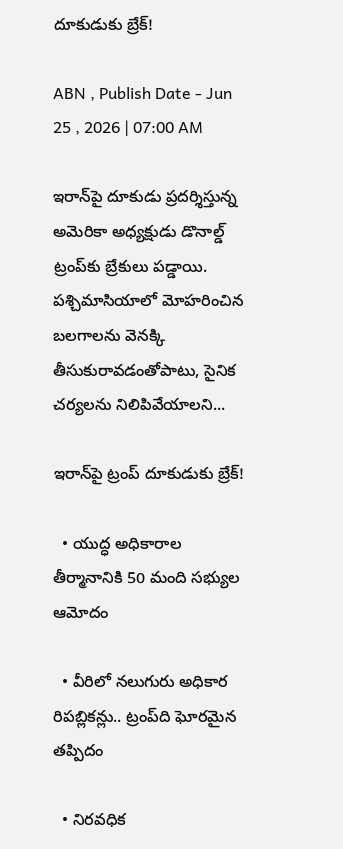దూకుడుకు బ్రేక్‌!

ABN , Publish Date - Jun 25 , 2026 | 07:00 AM

ఇరాన్‌పై దూకుడు ప్రదర్శిస్తున్న అమెరికా అధ్యక్షుడు డొనాల్డ్‌ ట్రంప్‌కు బ్రేకులు పడ్డాయి. పశ్చిమాసియాలో మోహరించిన బలగాలను వెనక్కి తీసుకురావడంతోపాటు, సైనిక చర్యలను నిలిపివేయాలని...

ఇరాన్‌పై ట్రంప్‌ దూకుడుకు బ్రేక్‌!

  • యుద్ధ అధికారాల తీర్మానానికి 50 మంది సభ్యుల ఆమోదం

  • వీరిలో నలుగురు అధికార రిపబ్లికన్లు.. ట్రంప్‌ది ఘోరమైన తప్పిదం

  • నిరవధిక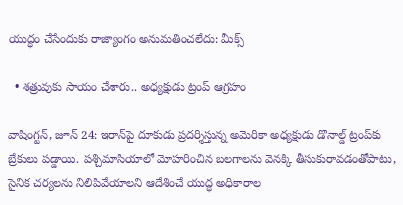యుద్ధం చేసేందుకు రాజ్యాంగం అనుమతించలేదు: మీక్స్‌

  • శత్రువుకు సాయం చేశారు.. అధ్యక్షుడు ట్రంప్‌ ఆగ్రహం

వాషింగ్టన్‌, జూన్‌ 24: ఇరాన్‌పై దూకుడు ప్రదర్శిస్తున్న అమెరికా అధ్యక్షుడు డొనాల్డ్‌ ట్రంప్‌కు బ్రేకులు పడ్డాయి. పశ్చిమాసియాలో మోహరించిన బలగాలను వెనక్కి తీసుకురావడంతోపాటు, సైనిక చర్యలను నిలిపివేయాలని ఆదేశించే యుద్ధ అధికారాల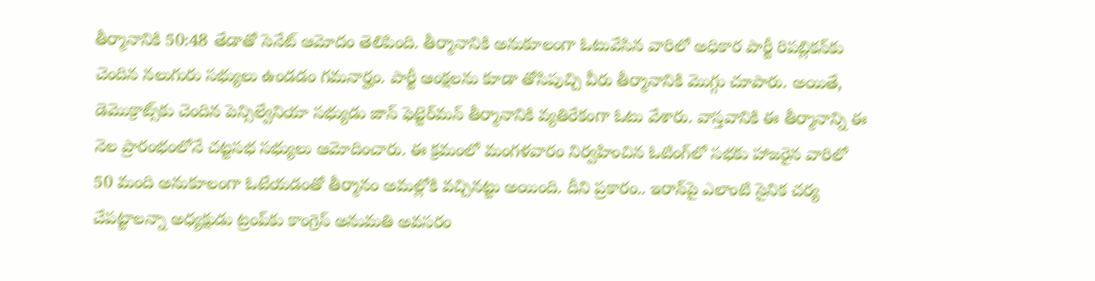తీర్మానానికి 50:48 తేడాతో సెనేట్‌ ఆమోదం తెలిపింది. తీర్మానానికి అనుకూలంగా ఓటువేసిన వారిలో అధికార పార్టీ రిపబ్లికన్‌కు చెందిన నలుగురు సభ్యులు ఉండడం గమనార్హం. పార్టీ ఆంక్షలను కూడా తోసిపుచ్చి వీరు తీర్మానానికి మొగ్గు చూపారు. అయితే, డెమొక్రాట్స్‌కు చెందిన పెన్సిల్వేనియా సభ్యుడు జాన్‌ ఫెట్టెర్‌మన్‌ తీర్మానానికి వ్యతిరేకంగా ఓటు వేశారు. వాస్తవానికి ఈ తీర్మానాన్ని ఈ నెల ప్రారంభంలోనే చట్టసభ సభ్యులు ఆమోదించారు. ఈ క్రమంలో మంగళవారం నిర్వహించిన ఓటింగ్‌లో సభకు హాజరైన వారిలో 50 మంది అనుకూలంగా ఓటేయడంతో తీర్మానం అమల్లోకి వచ్చినట్టు అయింది. దీని ప్రకారం.. ఇరాన్‌పై ఎలాంటి సైనిక చర్య చేపట్టాలన్నా అధ్యక్షుడు ట్రంప్‌కు కాంగ్రెస్‌ అనుమతి అవసరం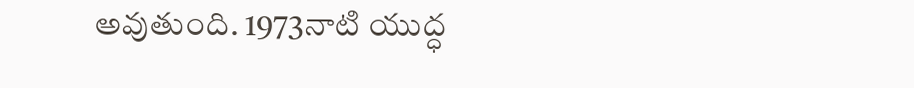అవుతుంది. 1973నాటి యుద్ధ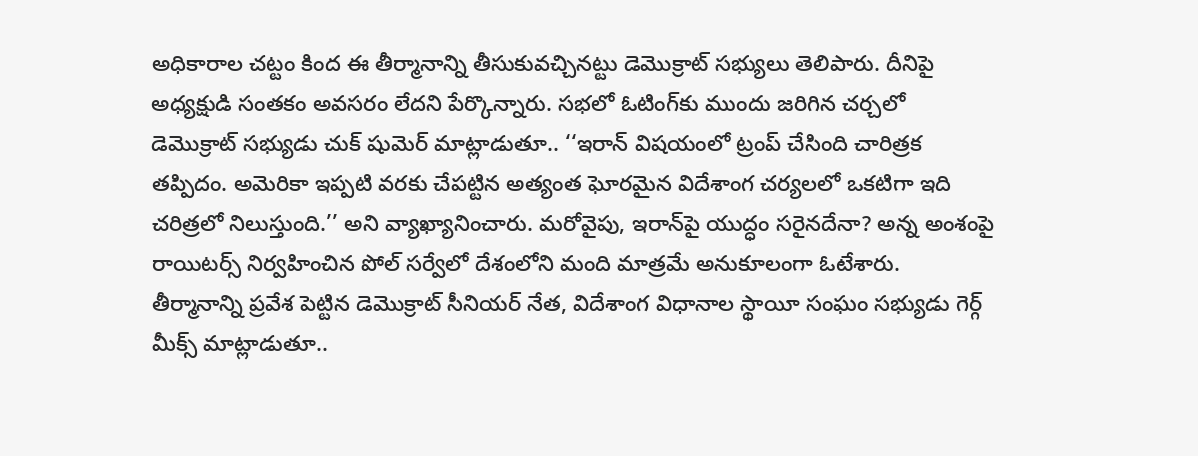అధికారాల చట్టం కింద ఈ తీర్మానాన్ని తీసుకువచ్చినట్టు డెమొక్రాట్‌ సభ్యులు తెలిపారు. దీనిపై అధ్యక్షుడి సంతకం అవసరం లేదని పేర్కొన్నారు. సభలో ఓటింగ్‌కు ముందు జరిగిన చర్చలో డెమొక్రాట్‌ సభ్యుడు చుక్‌ షుమెర్‌ మాట్లాడుతూ.. ‘‘ఇరాన్‌ విషయంలో ట్రంప్‌ చేసింది చారిత్రక తప్పిదం. అమెరికా ఇప్పటి వరకు చేపట్టిన అత్యంత ఘోరమైన విదేశాంగ చర్యలలో ఒకటిగా ఇది చరిత్రలో నిలుస్తుంది.’’ అని వ్యాఖ్యానించారు. మరోవైపు, ఇరాన్‌పై యుద్ధం సరైనదేనా? అన్న అంశంపై రాయిటర్స్‌ నిర్వహించిన పోల్‌ సర్వేలో దేశంలోని మంది మాత్రమే అనుకూలంగా ఓటేశారు. తీర్మానాన్ని ప్రవేశ పెట్టిన డెమొక్రాట్‌ సీనియర్‌ నేత, విదేశాంగ విధానాల స్థాయీ సంఘం సభ్యుడు గెర్గ్‌ మీక్స్‌ మాట్లాడుతూ..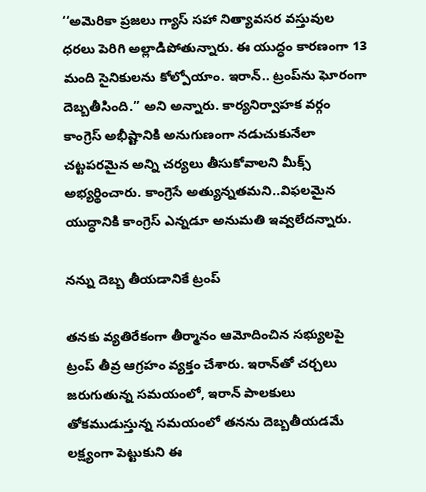‘‘అమెరికా ప్రజలు గ్యాస్‌ సహా నిత్యావసర వస్తువుల ధరలు పెరిగి అల్లాడిపోతున్నారు. ఈ యుద్ధం కారణంగా 13 మంది సైనికులను కోల్పోయాం. ఇరాన్‌.. ట్రంప్‌ను ఘోరంగా దెబ్బతీసింది.’’ అని అన్నారు. కార్యనిర్వాహక వర్గం కాంగ్రెస్‌ అభీష్టానికి అనుగుణంగా నడుచుకునేలా చట్టపరమైన అన్ని చర్యలు తీసుకోవాలని మీక్స్‌ అభ్యర్థించారు. కాంగ్రెసే అత్యున్నతమని..విఫలమైన యుద్ధానికి కాంగ్రెస్‌ ఎన్నడూ అనుమతి ఇవ్వలేదన్నారు.

నన్ను దెబ్బ తీయడానికే ట్రంప్‌

తనకు వ్యతిరేకంగా తీర్మానం ఆమోదించిన సభ్యులపై ట్రంప్‌ తీవ్ర ఆగ్రహం వ్యక్తం చేశారు. ఇరాన్‌తో చర్చలు జరుగుతున్న సమయంలో, ఇరాన్‌ పాలకులు తోకముడుస్తున్న సమయంలో తనను దెబ్బతీయడమే లక్ష్యంగా పెట్టుకుని ఈ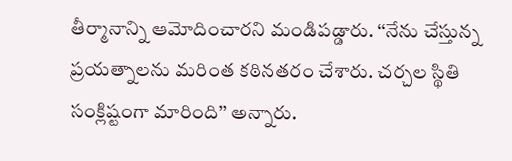తీర్మానాన్ని ఆమోదించారని మండిపడ్డారు. ‘‘నేను చేస్తున్న ప్రయత్నాలను మరింత కఠినతరం చేశారు. చర్చల స్థితి సంక్లిష్టంగా మారింది’’ అన్నారు.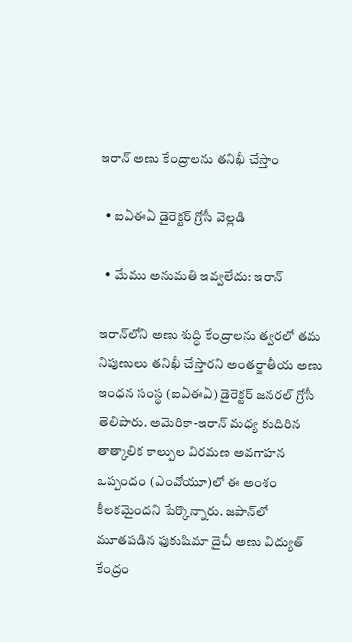ఇరాన్‌ అణు కేంద్రాలను తనిఖీ చేస్తాం

  • ఐఏఈఏ డైరెక్టర్‌ గ్రోసీ వెల్లడి

  • మేము అనుమతి ఇవ్వలేదు: ఇరాన్‌

ఇరాన్‌లోని అణు శుద్ధి కేంద్రాలను త్వరలో తమ నిపుణులు తనిఖీ చేస్తారని అంతర్జాతీయ అణు ఇంధన సంస్థ (ఐఏఈఏ) డైరెక్టర్‌ జనరల్‌ గ్రోసీ తెలిపారు. అమెరికా-ఇరాన్‌ మధ్య కుదిరిన తాత్కాలిక కాల్పుల విరమణ అవగాహన ఒప్పందం (ఎంవోయూ)లో ఈ అంశం కీలకమైందని పేర్కొన్నారు. జపాన్‌లో మూతపడిన ఫుకుషిమా దైచీ అణు విద్యుత్‌ కేంద్రం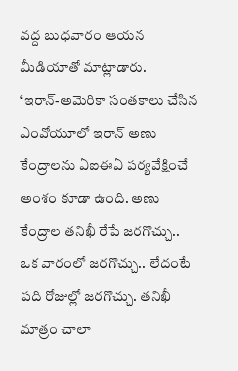వద్ద బుధవారం ఆయన మీడియాతో మాట్లాడారు. ‘ఇరాన్‌-అమెరికా సంతకాలు చేసిన ఎంవోయూలో ఇరాన్‌ అణు కేంద్రాలను ఏఐఈఏ పర్యవేక్షించే అంశం కూడా ఉంది. అణు కేంద్రాల తనిఖీ రేపే జరగొచ్చు.. ఒక వారంలో జరగొచ్చు.. లేదంటే పది రోజుల్లో జరగొచ్చు. తనిఖీ మాత్రం చాలా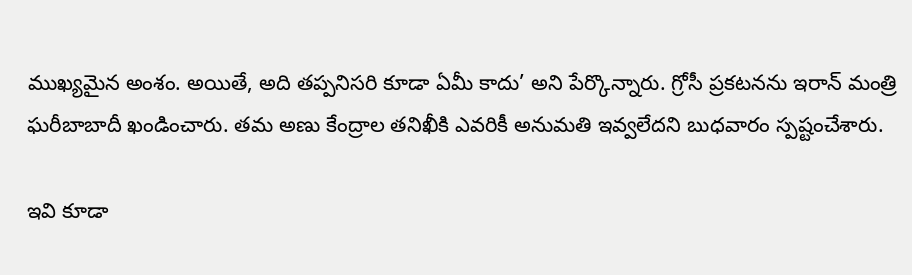ముఖ్యమైన అంశం. అయితే, అది తప్పనిసరి కూడా ఏమీ కాదు’ అని పేర్కొన్నారు. గ్రోసీ ప్రకటనను ఇరాన్‌ మంత్రి ఘరీబాబాదీ ఖండించారు. తమ అణు కేంద్రాల తనిఖీకి ఎవరికీ అనుమతి ఇవ్వలేదని బుధవారం స్పష్టంచేశారు.

ఇవి కూడా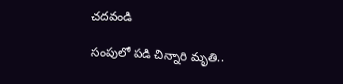చదవండి

సంపులో పడి చిన్నారి మృతి..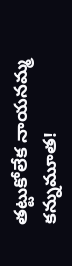తట్టుకోలేక నాయనమ్మ కన్నుమూత!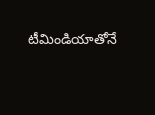టీమిండియాతోనే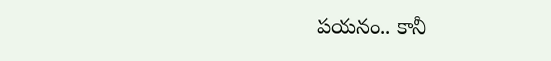పయనం.. కానీ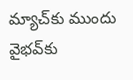మ్యాచ్‌కు ముందు వైభవ్‌కు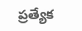ప్రత్యేక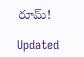రూమ్!

Updated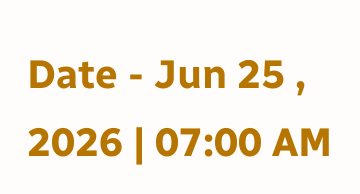Date - Jun 25 , 2026 | 07:00 AM